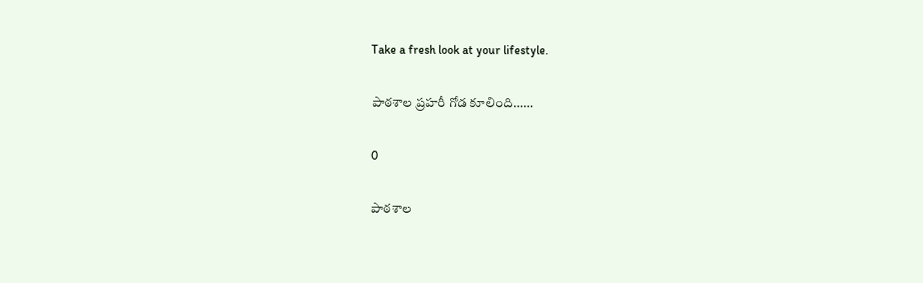Take a fresh look at your lifestyle.

పాఠశాల ప్రహరీ గోడ కూలింది……

0

పాఠశాల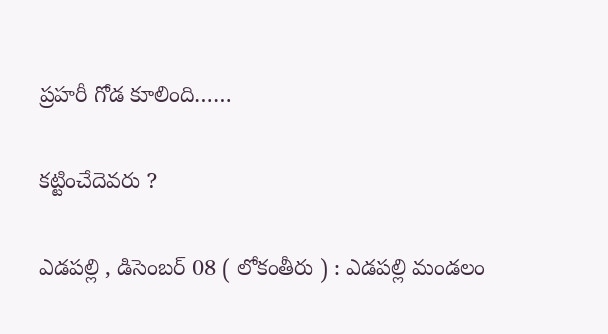ప్రహరీ గోడ కూలింది……

కట్టించేదెవరు ?

ఎడపల్లి , డిసెంబర్ 08 ( లోకంతీరు ) : ఎడపల్లి మండలం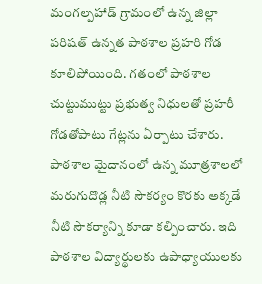మంగల్పహాడ్ గ్రామంలో ఉన్న జిల్లా పరిషత్ ఉన్నత పాఠశాల ప్రహరి గోడ కూలిపోయింది. గతంలో పాఠశాల చుట్టుముట్టు ప్రభుత్వ నిధులతో ప్రహరీ గోడతోపాటు గేట్లను ఏర్పాటు చేశారు. పాఠశాల మైదానంలో ఉన్న మూత్రశాలలో మరుగుదొడ్ల నీటి సౌకర్యం కొరకు అక్కడే నీటి సౌకర్యాన్ని కూడా కల్పించారు. ఇది పాఠశాల విద్యార్థులకు ఉపాధ్యాయులకు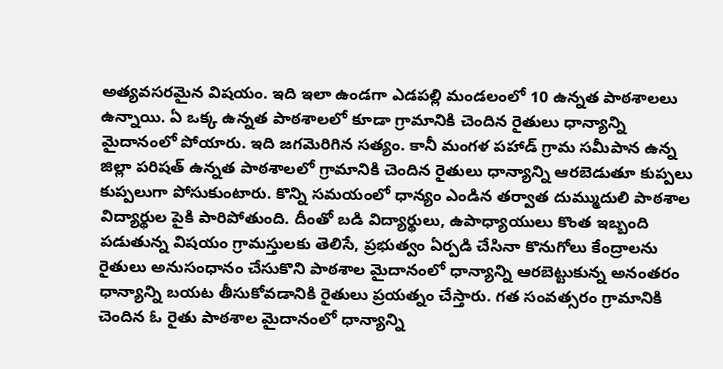అత్యవసరమైన విషయం. ఇది ఇలా ఉండగా ఎడపల్లి మండలంలో 10 ఉన్నత పాఠశాలలు ఉన్నాయి. ఏ ఒక్క ఉన్నత పాఠశాలలో కూడా గ్రామానికి చెందిన రైతులు ధాన్యాన్ని మైదానంలో పోయారు. ఇది జగమెరిగిన సత్యం. కానీ మంగళ పహాడ్ గ్రామ సమీపాన ఉన్న జిల్లా పరిషత్ ఉన్నత పాఠశాలలో గ్రామానికి చెందిన రైతులు ధాన్యాన్ని ఆరబెడుతూ కుప్పలు కుప్పలుగా పోసుకుంటారు. కొన్ని సమయంలో ధాన్యం ఎండిన తర్వాత దుమ్ముదులి పాఠశాల విద్యార్థుల పైకి పారిపోతుంది. దీంతో బడి విద్యార్థులు, ఉపాధ్యాయులు కొంత ఇబ్బంది పడుతున్న విషయం గ్రామస్తులకు తెలిసే, ప్రభుత్వం ఏర్పడి చేసినా కొనుగోలు కేంద్రాలను రైతులు అనుసంధానం చేసుకొని పాఠశాల మైదానంలో ధాన్యాన్ని ఆరబెట్టుకున్న అనంతరం ధాన్యాన్ని బయట తీసుకోవడానికి రైతులు ప్రయత్నం చేస్తారు. గత సంవత్సరం గ్రామానికి చెందిన ఓ రైతు పాఠశాల మైదానంలో ధాన్యాన్ని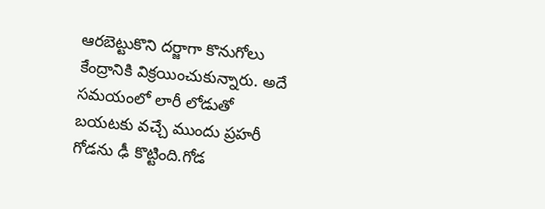ఆరబెట్టుకొని దర్జాగా కొనుగోలు కేంద్రానికి విక్రయించుకున్నారు. అదే సమయంలో లారీ లోడుతో బయటకు వచ్చే ముందు ప్రహరీ గోడను ఢీ కొట్టింది.గోడ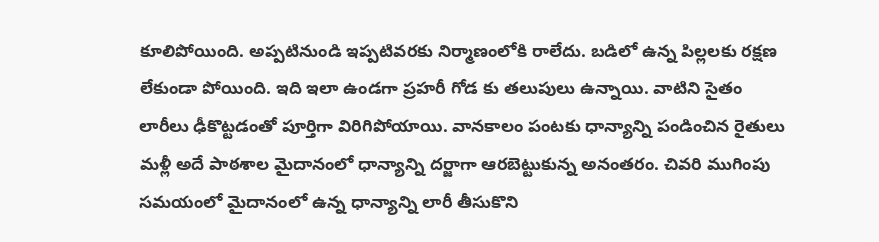కూలిపోయింది. అప్పటినుండి ఇప్పటివరకు నిర్మాణంలోకి రాలేదు. బడిలో ఉన్న పిల్లలకు రక్షణ లేకుండా పోయింది. ఇది ఇలా ఉండగా ప్రహరీ గోడ కు తలుపులు ఉన్నాయి. వాటిని సైతం లారీలు ఢీకొట్టడంతో పూర్తిగా విరిగిపోయాయి. వానకాలం పంటకు ధాన్యాన్ని పండించిన రైతులు మళ్లీ అదే పాఠశాల మైదానంలో ధాన్యాన్ని దర్జాగా ఆరబెట్టుకున్న అనంతరం. చివరి ముగింపు సమయంలో మైదానంలో ఉన్న ధాన్యాన్ని లారీ తీసుకొని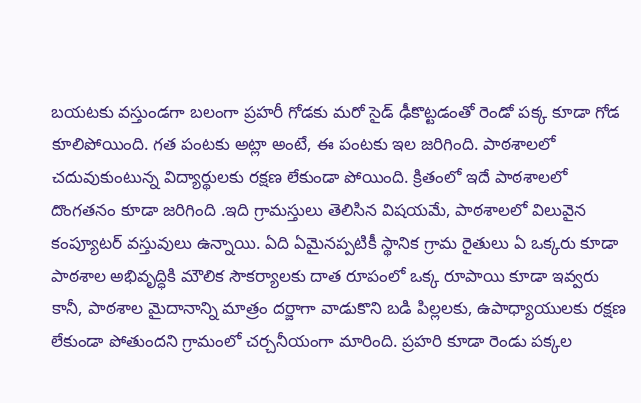బయటకు వస్తుండగా బలంగా ప్రహరీ గోడకు మరో సైడ్ ఢీకొట్టడంతో రెండో పక్క కూడా గోడ కూలిపోయింది. గత పంటకు అట్లా అంటే, ఈ పంటకు ఇల జరిగింది. పాఠశాలలో చదువుకుంటున్న విద్యార్థులకు రక్షణ లేకుండా పోయింది. క్రితంలో ఇదే పాఠశాలలో దొంగతనం కూడా జరిగింది .ఇది గ్రామస్తులు తెలిసిన విషయమే, పాఠశాలలో విలువైన కంప్యూటర్ వస్తువులు ఉన్నాయి. ఏది ఏమైనప్పటికీ స్థానిక గ్రామ రైతులు ఏ ఒక్కరు కూడా పాఠశాల అభివృద్ధికి మౌలిక సౌకర్యాలకు దాత రూపంలో ఒక్క రూపాయి కూడా ఇవ్వరు కానీ, పాఠశాల మైదానాన్ని మాత్రం దర్జాగా వాడుకొని బడి పిల్లలకు, ఉపాధ్యాయులకు రక్షణ లేకుండా పోతుందని గ్రామంలో చర్చనీయంగా మారింది. ప్రహరి కూడా రెండు పక్కల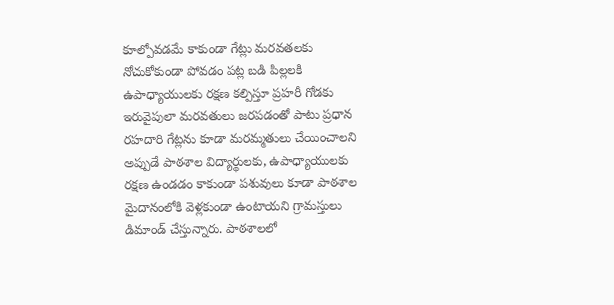కూల్పోవడమే కాకుండా గేట్లు మరవతలకు నోచుకోకుండా పోవడం పట్ల బడి పిల్లలకి ఉపాధ్యాయులకు రక్షణ కల్పిస్తూ ప్రహరీ గోడకు ఇరువైపులా మరవతులు జరపడంతో పాటు ప్రధాన రహదారి గేట్లను కూడా మరమ్మతులు చేయించాలని అప్పుడే పాఠశాల విద్యార్థులకు, ఉపాధ్యాయులకు రక్షణ ఉండడం కాకుండా పశువులు కూడా పాఠశాల మైదానంలోకి వెళ్లకుండా ఉంటాయని గ్రామస్తులు డిమాండ్ చేస్తున్నారు. పాఠశాలలో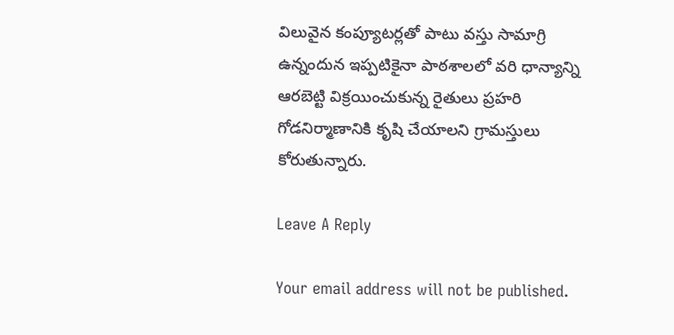విలువైన కంప్యూటర్లతో పాటు వస్తు సామాగ్రి ఉన్నందున ఇప్పటికైనా పాఠశాలలో వరి ధాన్యాన్ని ఆరబెట్టి విక్రయించుకున్న రైతులు ప్రహరి గోడనిర్మాణానికి కృషి చేయాలని గ్రామస్తులు కోరుతున్నారు.

Leave A Reply

Your email address will not be published.